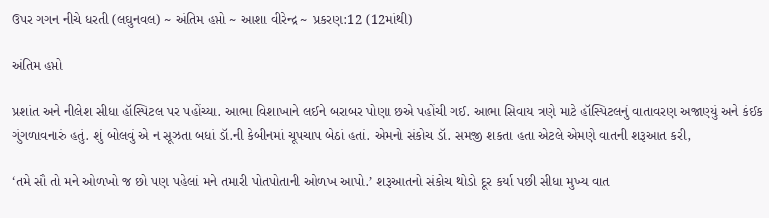ઉપર ગગન નીચે ધરતી (લઘુનવલ) ~ અંતિમ હપ્તો ~ આશા વીરેન્દ્ર ~ પ્રકરણ:12 (12માંથી)

અંતિમ હપ્તો

પ્રશાંત અને નીલેશ સીધા હૉસ્પિટલ પર પહોંચ્યા. આભા વિશાખાને લઈને બરાબર પોણા છએ પહોંચી ગઈ. આભા સિવાય ત્રણે માટે હૉસ્પિટલનું વાતાવરણ અજાણ્યું અને કંઈક ગુંગળાવનારું હતું. શું બોલવું એ ન સૂઝતા બધાં ડૉ.ની કેબીનમાં ચૂપચાપ બેઠાં હતાં. એમનો સંકોચ ડૉ. સમજી શકતા હતા એટલે એમણે વાતની શરૂઆત કરી,

‘તમે સૌ તો મને ઓળખો જ છો પણ પહેલાં મને તમારી પોતપોતાની ઓળખ આપો.’ શરૂઆતનો સંકોચ થોડો દૂર કર્યા પછી સીધા મુખ્ય વાત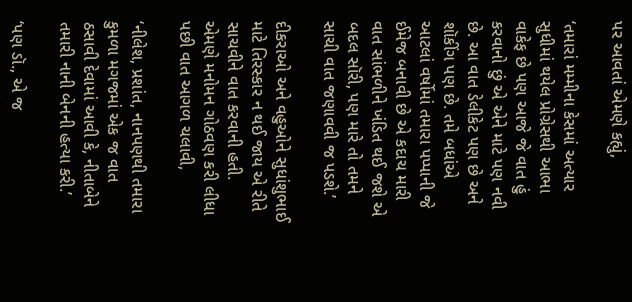પર આવતાં એમણે કહ્યું,

‘તમારાં મમ્મીના કેસમાં અત્યાર સુધીમાં થયેલ પ્રોગ્રેસથી આભા વાકેફ છે પણ આજે જે વાત હું કરવાનો છું એ એને માટે પણ નવી છે. આ વાત ડેલીકેટ પણ છે અને શૉકીંગ પણ છે. તમે બધાંએ આટલાં વર્ષોમાં તમારા પપ્પાની જે ઈમેજ બનાવી છે એ કદાચ મારી વાત સાંભળીને ખંડિત થઈ જશે એ બદલ સૉરી, પણ મારે તો તમને સાચી વાત જણાવવી જ પડશે.’

દીકરાઓ અને વહુઓને સુધાંશુભાઈ માટે તિરસ્કાર ન થઈ જાય એ રીતે સાચવીને વાત કરવાની હતી. એમણે મનોમન ગોઠવણ કરી લીધા પછી વાત આગળ ચલાવી,

‘નીલેશ, પ્રશાંત, નાનપણથી તમારા કુમળા મગજમાં એક જ વાત ઠસાવી દેવામાં આવી કે, નીતાબેને તમારી નાની બેનની હત્યા કરી.’

‘પણ ડૉ., એ જ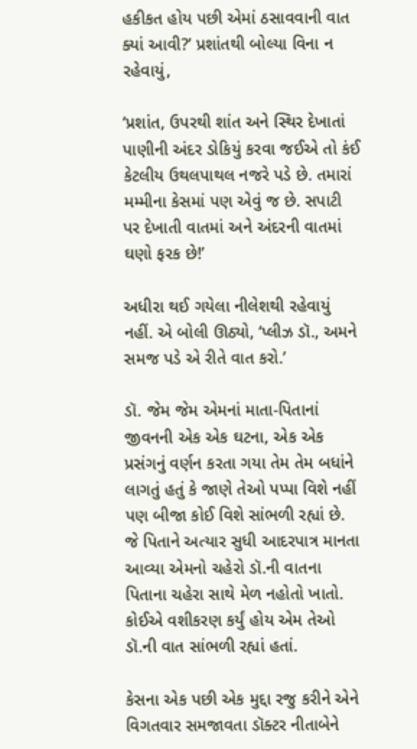હકીકત હોય પછી એમાં ઠસાવવાની વાત ક્યાં આવી?’ પ્રશાંતથી બોલ્યા વિના ન રહેવાયું,

‘પ્રશાંત, ઉપરથી શાંત અને સ્થિર દેખાતાં પાણીની અંદર ડોકિયું કરવા જઈએ તો કંઈ કેટલીય ઉથલપાથલ નજરે પડે છે. તમારાં મમ્મીના કેસમાં પણ એવું જ છે. સપાટી પર દેખાતી વાતમાં અને અંદરની વાતમાં ઘણો ફરક છે!’

અધીરા થઈ ગયેલા નીલેશથી રહેવાયું નહીં. એ બોલી ઊઠ્યો, ‘પ્લીઝ ડૉ., અમને સમજ પડે એ રીતે વાત કરો.’

ડૉ. જેમ જેમ એમનાં માતા-પિતાનાં જીવનની એક એક ઘટના, એક એક પ્રસંગનું વર્ણન કરતા ગયા તેમ તેમ બધાંને લાગતું હતું કે જાણે તેઓ પપ્પા વિશે નહીં પણ બીજા કોઈ વિશે સાંભળી રહ્યાં છે. જે પિતાને અત્યાર સુધી આદરપાત્ર માનતા આવ્યા એમનો ચહેરો ડૉ.ની વાતના પિતાના ચહેરા સાથે મેળ નહોતો ખાતો. કોઈએ વશીકરણ કર્યું હોય એમ તેઓ ડૉ.ની વાત સાંભળી રહ્યાં હતાં.

કેસના એક પછી એક મુદ્દા રજુ કરીને એને વિગતવાર સમજાવતા ડૉક્ટર નીતાબેને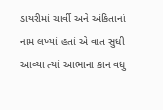ડાયરીમાં ચાર્વી અને અંકિતાનાં નામ લખ્યાં હતાં એ વાત સુધી આવ્યા ત્યાં આભાના કાન વધુ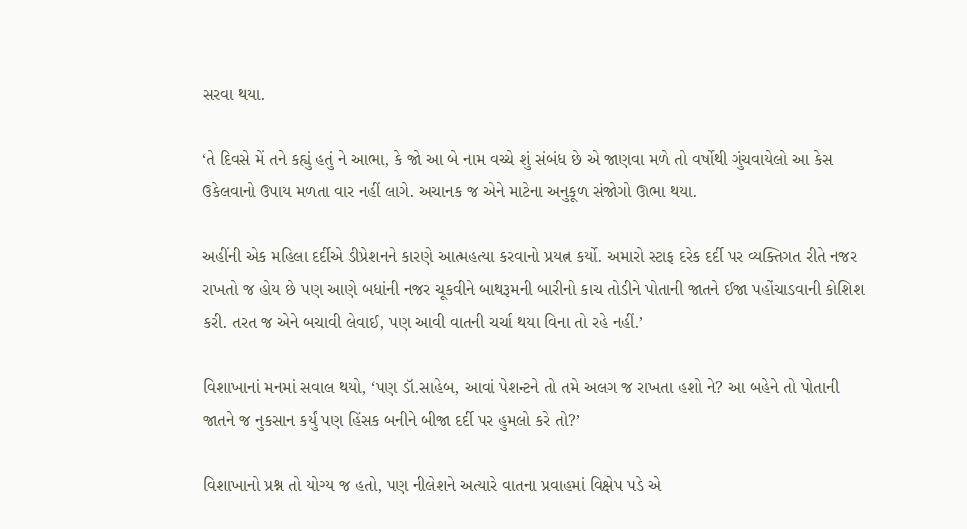સરવા થયા.

‘તે દિવસે મેં તને કહ્યું હતું ને આભા, કે જો આ બે નામ વચ્ચે શું સંબંધ છે એ જાણવા મળે તો વર્ષોથી ગુંચવાયેલો આ કેસ ઉકેલવાનો ઉપાય મળતા વાર નહીં લાગે. અચાનક જ એને માટેના અનુકૂળ સંજોગો ઊભા થયા.

અહીંની એક મહિલા દર્દીએ ડીપ્રેશનને કારણે આત્મહત્યા કરવાનો પ્રયત્ન કર્યો. અમારો સ્ટાફ દરેક દર્દી પર વ્યક્તિગત રીતે નજર રાખતો જ હોય છે પણ આણે બધાંની નજર ચૂકવીને બાથરૂમની બારીનો કાચ તોડીને પોતાની જાતને ઈજા પહોંચાડવાની કોશિશ કરી. તરત જ એને બચાવી લેવાઈ, પણ આવી વાતની ચર્ચા થયા વિના તો રહે નહીં.’

વિશાખાનાં મનમાં સવાલ થયો, ‘પણ ડૉ.સાહેબ, આવાં પેશન્ટને તો તમે અલગ જ રાખતા હશો ને? આ બહેને તો પોતાની જાતને જ નુકસાન કર્યું પણ હિંસક બનીને બીજા દર્દી પર હુમલો કરે તો?’

વિશાખાનો પ્રશ્ન તો યોગ્ય જ હતો, પણ નીલેશને અત્યારે વાતના પ્રવાહમાં વિક્ષેપ પડે એ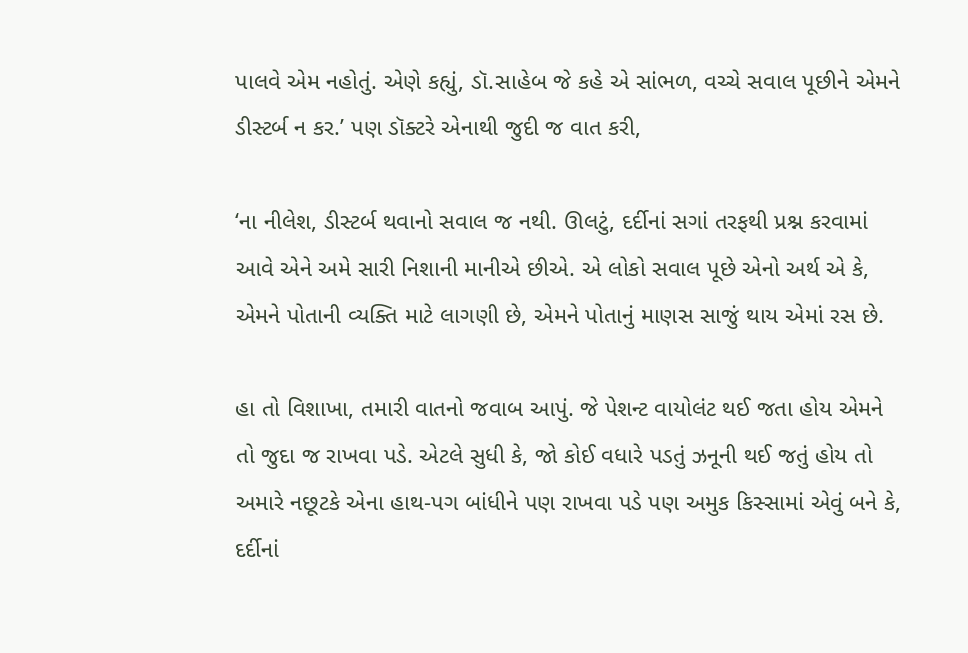પાલવે એમ નહોતું. એણે કહ્યું, ડૉ.સાહેબ જે કહે એ સાંભળ, વચ્ચે સવાલ પૂછીને એમને ડીસ્ટર્બ ન કર.’ પણ ડૉક્ટરે એનાથી જુદી જ વાત કરી,

‘ના નીલેશ, ડીસ્ટર્બ થવાનો સવાલ જ નથી. ઊલટું, દર્દીનાં સગાં તરફથી પ્રશ્ન કરવામાં આવે એને અમે સારી નિશાની માનીએ છીએ. એ લોકો સવાલ પૂછે એનો અર્થ એ કે, એમને પોતાની વ્યક્તિ માટે લાગણી છે, એમને પોતાનું માણસ સાજું થાય એમાં રસ છે.

હા તો વિશાખા, તમારી વાતનો જવાબ આપું. જે પેશન્ટ વાયોલંટ થઈ જતા હોય એમને તો જુદા જ રાખવા પડે. એટલે સુધી કે, જો કોઈ વધારે પડતું ઝનૂની થઈ જતું હોય તો અમારે નછૂટકે એના હાથ-પગ બાંધીને પણ રાખવા પડે પણ અમુક કિસ્સામાં એવું બને કે, દર્દીનાં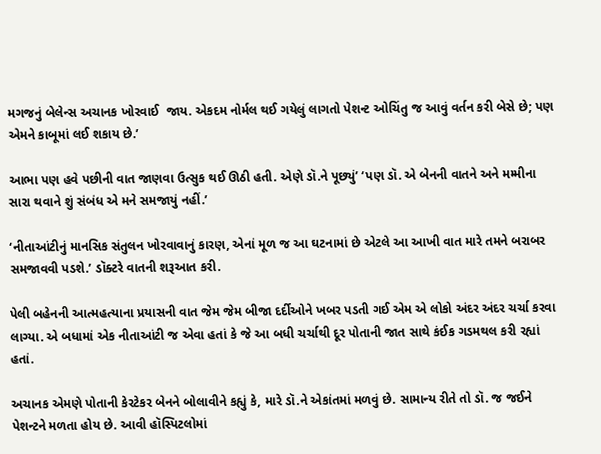મગજનું બેલેન્સ અચાનક ખોરવાઈ  જાય. એકદમ નોર્મલ થઈ ગયેલું લાગતો પેશન્ટ ઓચિંતુ જ આવું વર્તન કરી બેસે છે; પણ એમને કાબૂમાં લઈ શકાય છે.’

આભા પણ હવે પછીની વાત જાણવા ઉત્સુક થઈ ઊઠી હતી. એણે ડૉ.ને પૂછ્યું’ ‘પણ ડૉ. એ બેનની વાતને અને મમ્મીના સારા થવાને શું સંબંધ એ મને સમજાયું નહીં.’

‘નીતાઆંટીનું માનસિક સંતુલન ખોરવાવાનું કારણ, એનાં મૂળ જ આ ઘટનામાં છે એટલે આ આખી વાત મારે તમને બરાબર સમજાવવી પડશે.’ ડૉક્ટરે વાતની શરૂઆત કરી.

પેલી બહેનની આત્મહત્યાના પ્રયાસની વાત જેમ જેમ બીજા દર્દીઓને ખબર પડતી ગઈ એમ એ લોકો અંદર અંદર ચર્ચા કરવા લાગ્યા. એ બધામાં એક નીતાઆંટી જ એવા હતાં કે જે આ બધી ચર્ચાથી દૂર પોતાની જાત સાથે કંઈક ગડમથલ કરી રહ્યાં હતાં.

અચાનક એમણે પોતાની કેરટેકર બેનને બોલાવીને કહ્યું કે, મારે ડૉ.ને એકાંતમાં મળવું છે. સામાન્ય રીતે તો ડૉ. જ જઈને પેશન્ટને મળતા હોય છે. આવી હૉસ્પિટલોમાં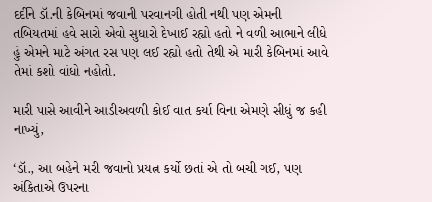દર્દીને ડૉ.ની કેબિનમાં જવાની પરવાનગી હોતી નથી પણ એમની તબિયતમાં હવે સારો એવો સુધારો દેખાઈ રહ્યો હતો ને વળી આભાને લીધે હું એમને માટે અંગત રસ પણ લઈ રહ્યો હતો તેથી એ મારી કેબિનમાં આવે તેમાં કશો વાંધો નહોતો.

મારી પાસે આવીને આડીઅવળી કોઈ વાત કર્યા વિના એમણે સીધું જ કહી નાખ્યું,

‘ડૉ., આ બહેને મરી જવાનો પ્રયત્ન કર્યો છતાં એ તો બચી ગઈ, પણ અંકિતાએ ઉપરના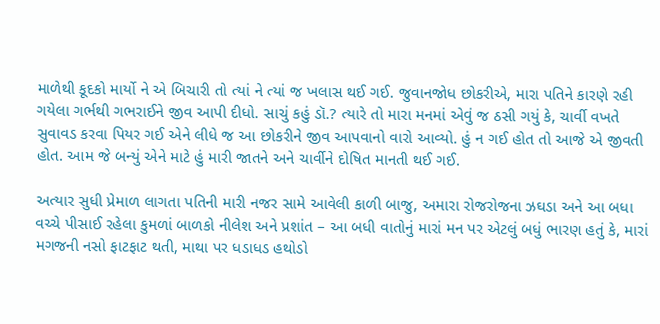માળેથી કૂદકો માર્યો ને એ બિચારી તો ત્યાં ને ત્યાં જ ખલાસ થઈ ગઈ. જુવાનજોધ છોકરીએ, મારા પતિને કારણે રહી ગયેલા ગર્ભથી ગભરાઈને જીવ આપી દીધો. સાચું કહું ડૉ.? ત્યારે તો મારા મનમાં એવું જ ઠસી ગયું કે, ચાર્વી વખતે સુવાવડ કરવા પિયર ગઈ એને લીધે જ આ છોકરીને જીવ આપવાનો વારો આવ્યો. હું ન ગઈ હોત તો આજે એ જીવતી હોત. આમ જે બન્યું એને માટે હું મારી જાતને અને ચાર્વીને દોષિત માનતી થઈ ગઈ.

અત્યાર સુધી પ્રેમાળ લાગતા પતિની મારી નજર સામે આવેલી કાળી બાજુ, અમારા રોજરોજના ઝઘડા અને આ બધા વચ્ચે પીસાઈ રહેલા કુમળાં બાળકો નીલેશ અને પ્રશાંત – આ બધી વાતોનું મારાં મન પર એટલું બધું ભારણ હતું કે, મારાં મગજની નસો ફાટફાટ થતી, માથા પર ધડાધડ હથોડો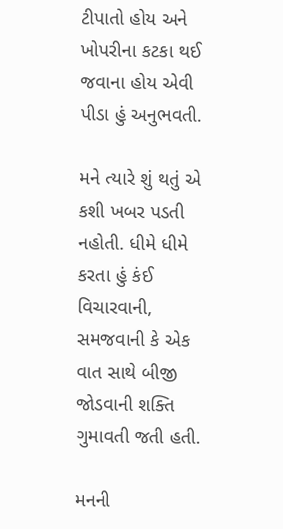ટીપાતો હોય અને ખોપરીના કટકા થઈ જવાના હોય એવી પીડા હું અનુભવતી.

મને ત્યારે શું થતું એ કશી ખબર પડતી નહોતી. ધીમે ધીમે કરતા હું કંઈ વિચારવાની, સમજવાની કે એક વાત સાથે બીજી જોડવાની શક્તિ ગુમાવતી જતી હતી.

મનની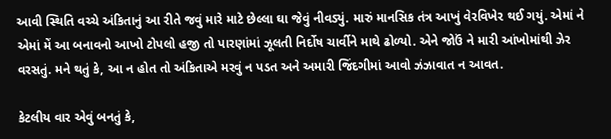આવી સ્થિતિ વચ્ચે અંકિતાનું આ રીતે જવું મારે માટે છેલ્લા ઘા જેવું નીવડ્યું. મારું માનસિક તંત્ર આખું વેરવિખેર થઈ ગયું. એમાં ને એમાં મેં આ બનાવનો આખો ટોપલો હજી તો પારણાંમાં ઝૂલતી નિર્દોષ ચાર્વીને માથે ઢોળ્યો. એને જોઉં ને મારી આંખોમાંથી ઝેર વરસતું. મને થતું કે, આ ન હોત તો અંકિતાએ મરવું ન પડત અને અમારી જિંદગીમાં આવો ઝંઝાવાત ન આવત.

કેટલીય વાર એવું બનતું કે,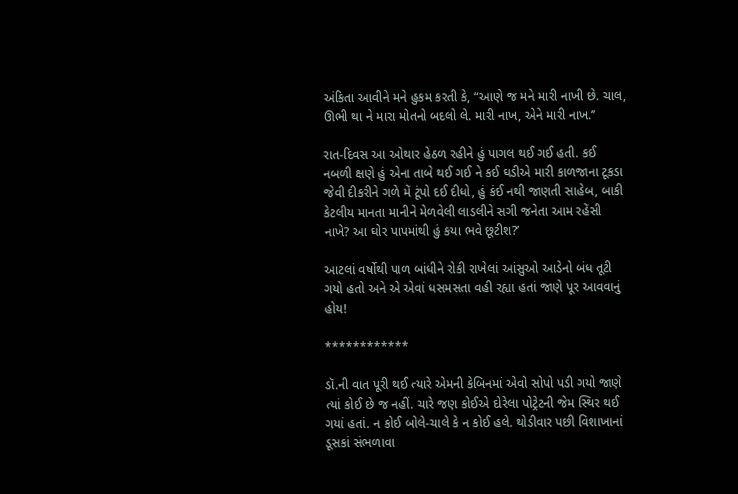અંકિતા આવીને મને હુકમ કરતી કે, “આણે જ મને મારી નાખી છે. ચાલ, ઊભી થા ને મારા મોતનો બદલો લે. મારી નાખ, એને મારી નાખ.’’

રાત-દિવસ આ ઓથાર હેઠળ રહીને હું પાગલ થઈ ગઈ હતી. કઈ નબળી ક્ષણે હું એના તાબે થઈ ગઈ ને કઈ ઘડીએ મારી કાળજાના ટૂકડા જેવી દીકરીને ગળે મેં ટૂંપો દઈ દીધો, હું કંઈ નથી જાણતી સાહેબ, બાકી કેટલીય માનતા માનીને મેળવેલી લાડલીને સગી જનેતા આમ રહેંસી નાખે? આ ઘોર પાપમાંથી હું કયા ભવે છૂટીશ?’

આટલાં વર્ષોથી પાળ બાંધીને રોકી રાખેલાં આંસુઓ આડેનો બંધ તૂટી ગયો હતો અને એ એવાં ધસમસતા વહી રહ્યા હતાં જાણે પૂર આવવાનું હોય!

************

ડૉ.ની વાત પૂરી થઈ ત્યારે એમની કેબિનમાં એવો સોપો પડી ગયો જાણે ત્યાં કોઈ છે જ નહીં. ચારે જણ કોઈએ દોરેલા પોટ્રેટની જેમ સ્થિર થઈ ગયાં હતાં. ન કોઈ બોલે-ચાલે કે ન કોઈ હલે. થોડીવાર પછી વિશાખાનાં ડૂસકાં સંભળાવા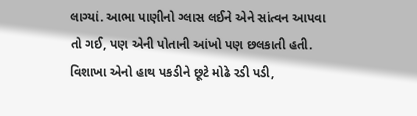લાગ્યાં. આભા પાણીનો ગ્લાસ લઈને એને સાંત્વન આપવા તો ગઈ, પણ એની પોતાની આંખો પણ છલકાતી હતી. વિશાખા એનો હાથ પકડીને છૂટે મોઢે રડી પડી,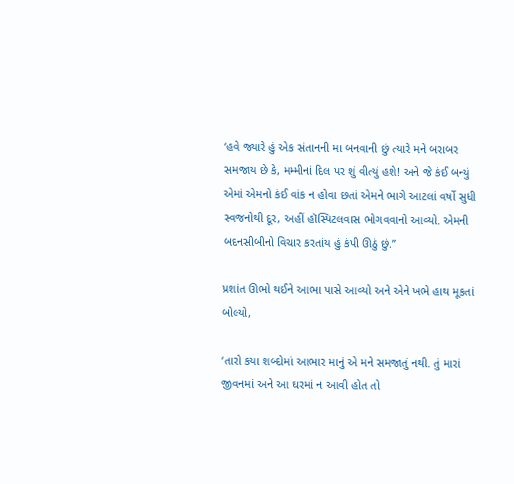‘હવે જ્યારે હું એક સંતાનની મા બનવાની છું ત્યારે મને બરાબર સમજાય છે કે, મમ્મીનાં દિલ પર શું વીત્યું હશે! અને જે કંઈ બન્યું એમાં એમનો કંઈ વાંક ન હોવા છતાં એમને ભાગે આટલાં વર્ષો સુધી સ્વજનોથી દૂર, અહીં હૉસ્પિટલવાસ ભોગવવાનો આવ્યો. એમની બદનસીબીનો વિચાર કરતાંય હું કંપી ઊઠું છું.’’

પ્રશાંત ઊભો થઈને આભા પાસે આવ્યો અને એને ખભે હાથ મૂકતાં બોલ્યો,

‘તારો કયા શબ્દોમાં આભાર માનું એ મને સમજાતું નથી. તું મારાં જીવનમાં અને આ ઘરમાં ન આવી હોત તો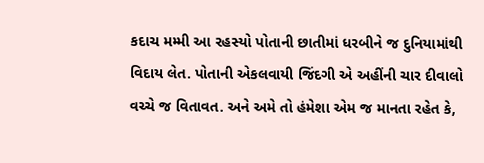કદાચ મમ્મી આ રહસ્યો પોતાની છાતીમાં ધરબીને જ દુનિયામાંથી વિદાય લેત. પોતાની એકલવાયી જિંદગી એ અહીંની ચાર દીવાલો વચ્ચે જ વિતાવત. અને અમે તો હંમેશા એમ જ માનતા રહેત કે,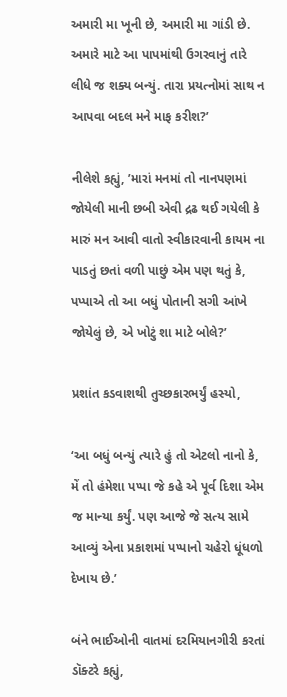અમારી મા ખૂની છે, અમારી મા ગાંડી છે. અમારે માટે આ પાપમાંથી ઉગરવાનું તારે લીધે જ શક્ય બન્યું. તારા પ્રયત્નોમાં સાથ ન આપવા બદલ મને માફ કરીશ?’

નીલેશે કહ્યું, ’મારાં મનમાં તો નાનપણમાં જોયેલી માની છબી એવી દ્રઢ થઈ ગયેલી કે મારું મન આવી વાતો સ્વીકારવાની કાયમ ના પાડતું છતાં વળી પાછું એમ પણ થતું કે, પપ્પાએ તો આ બધું પોતાની સગી આંખે જોયેલું છે, એ ખોટું શા માટે બોલે?’

પ્રશાંત કડવાશથી તુચ્છકારભર્યું હસ્યો,

‘આ બધું બન્યું ત્યારે હું તો એટલો નાનો કે, મેં તો હંમેશા પપ્પા જે કહે એ પૂર્વ દિશા એમ જ માન્યા કર્યું. પણ આજે જે સત્ય સામે આવ્યું એના પ્રકાશમાં પપ્પાનો ચહેરો ધૂંધળો દેખાય છે.’

બંને ભાઈઓની વાતમાં દરમિયાનગીરી કરતાં ડૉક્ટરે કહ્યું,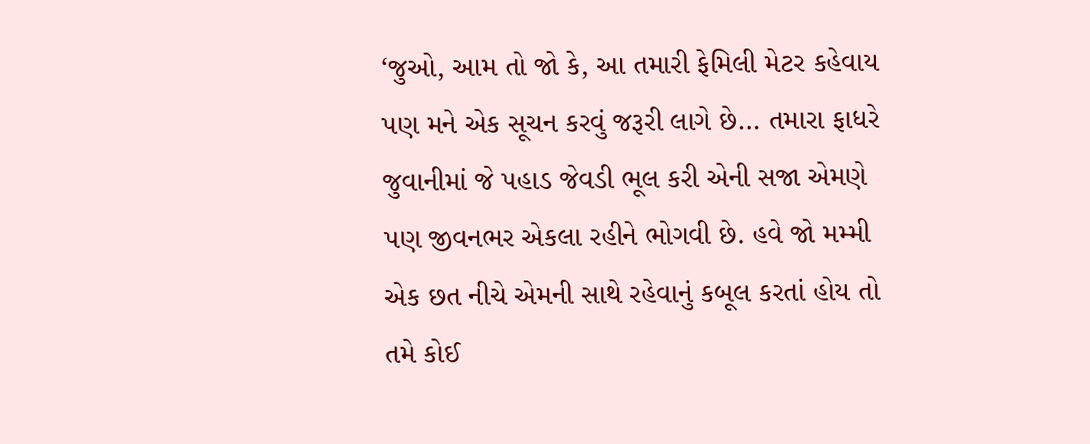‘જુઓ, આમ તો જો કે, આ તમારી ફેમિલી મેટર કહેવાય પણ મને એક સૂચન કરવું જરૂરી લાગે છે… તમારા ફાધરે જુવાનીમાં જે પહાડ જેવડી ભૂલ કરી એની સજા એમણે પણ જીવનભર એકલા રહીને ભોગવી છે. હવે જો મમ્મી એક છત નીચે એમની સાથે રહેવાનું કબૂલ કરતાં હોય તો તમે કોઈ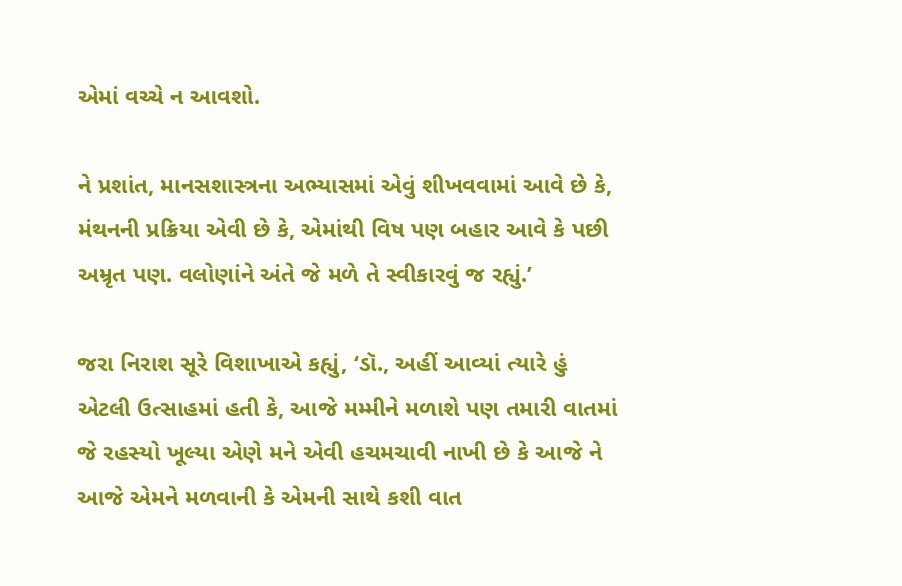એમાં વચ્ચે ન આવશો.

ને પ્રશાંત, માનસશાસ્ત્રના અભ્યાસમાં એવું શીખવવામાં આવે છે કે, મંથનની પ્રક્રિયા એવી છે કે, એમાંથી વિષ પણ બહાર આવે કે પછી અમ્રૃત પણ. વલોણાંને અંતે જે મળે તે સ્વીકારવું જ રહ્યું.’

જરા નિરાશ સૂરે વિશાખાએ કહ્યું, ‘ડૉ., અહીં આવ્યાં ત્યારે હું એટલી ઉત્સાહમાં હતી કે, આજે મમ્મીને મળાશે પણ તમારી વાતમાં જે રહસ્યો ખૂલ્યા એણે મને એવી હચમચાવી નાખી છે કે આજે ને આજે એમને મળવાની કે એમની સાથે કશી વાત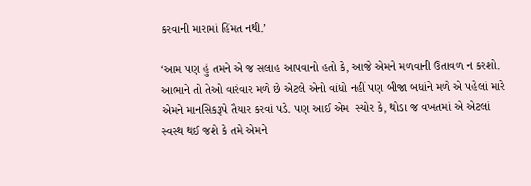કરવાની મારામાં હિંમત નથી.’

‘આમ પણ હું તમને એ જ સલાહ આપવાનો હતો કે, આજે એમને મળવાની ઉતાવળ ન કરશો. આભાને તો તેઓ વારંવાર મળે છે એટલે એનો વાંધો નહીં પણ બીજા બધાંને મળે એ પહેલાં મારે એમને માનસિકરૂપે તૈયાર કરવાં પડે. પણ આઈ એમ  સ્યોર કે, થોડા જ વખતમાં એ એટલાં સ્વસ્થ થઈ જશે કે તમે એમને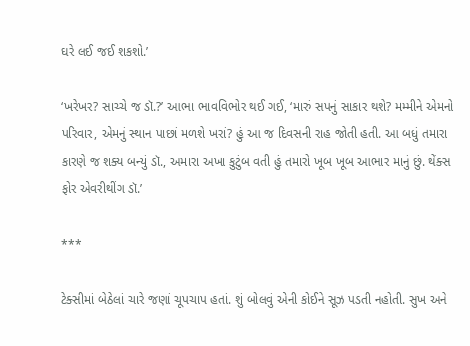ઘરે લઈ જઈ શકશો.’

‘ખરેખર? સાચ્ચે જ ડૉ.?’ આભા ભાવવિભોર થઈ ગઈ, ‘મારું સપનું સાકાર થશે? મમ્મીને એમનો પરિવાર, એમનું સ્થાન પાછાં મળશે ખરાં? હું આ જ દિવસની રાહ જોતી હતી. આ બધું તમારા કારણે જ શક્ય બન્યું ડૉ., અમારા અખા કુટુંબ વતી હું તમારો ખૂબ ખૂબ આભાર માનું છું. થેંક્સ ફોર એવરીથીંગ ડૉ.’

***

ટેક્સીમાં બેઠેલાં ચારે જણાં ચૂપચાપ હતાં. શું બોલવું એની કોઈને સૂઝ પડતી નહોતી. સુખ અને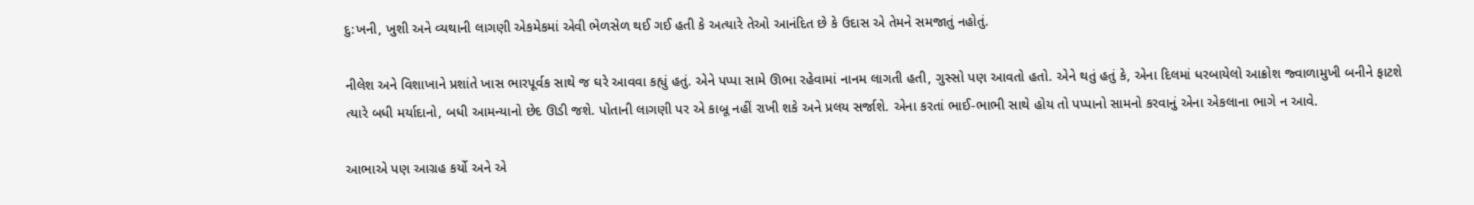દુ:ખની, ખુશી અને વ્યથાની લાગણી એકમેકમાં એવી ભેળસેળ થઈ ગઈ હતી કે અત્યારે તેઓ આનંદિત છે કે ઉદાસ એ તેમને સમજાતું નહોતું.

નીલેશ અને વિશાખાને પ્રશાંતે ખાસ ભારપૂર્વક સાથે જ ઘરે આવવા કહ્યું હતું. એને પપ્પા સામે ઊભા રહેવામાં નાનમ લાગતી હતી, ગુસ્સો પણ આવતો હતો. એને થતું હતું કે, એના દિલમાં ધરબાયેલો આક્રોશ જ્વાળામુખી બનીને ફાટશે ત્યારે બધી મર્યાદાનો, બધી આમન્યાનો છેદ ઊડી જશે. પોતાની લાગણી પર એ કાબૂ નહીં રાખી શકે અને પ્રલય સર્જાશે. એના કરતાં ભાઈ-ભાભી સાથે હોય તો પપ્પાનો સામનો કરવાનું એના એકલાના ભાગે ન આવે.

આભાએ પણ આગ્રહ કર્યો અને એ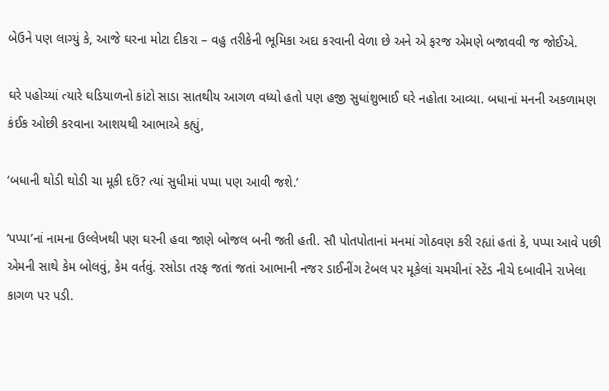બેઉને પણ લાગ્યું કે, આજે ઘરના મોટા દીકરા – વહુ તરીકેની ભૂમિકા અદા કરવાની વેળા છે અને એ ફરજ એમણે બજાવવી જ જોઈએ.

ઘરે પહોચ્યાં ત્યારે ઘડિયાળનો કાંટો સાડા સાતથીય આગળ વધ્યો હતો પણ હજી સુધાંશુભાઈ ઘરે નહોતા આવ્યા. બધાનાં મનની અકળામણ કંઈક ઓછી કરવાના આશયથી આભાએ કહ્યું,

‘બધાની થોડી થોડી ચા મૂકી દઉં? ત્યાં સુધીમાં પપ્પા પણ આવી જશે.’

‘પપ્પા’નાં નામના ઉલ્લેખથી પણ ઘરની હવા જાણે બોજલ બની જતી હતી. સૌ પોતપોતાનાં મનમાં ગોઠવણ કરી રહ્યાં હતાં કે, પપ્પા આવે પછી એમની સાથે કેમ બોલવું, કેમ વર્તવું. રસોડા તરફ જતાં જતાં આભાની નજર ડાઈનીંગ ટેબલ પર મૂકેલાં ચમચીનાં સ્ટેંડ નીચે દબાવીને રાખેલા કાગળ પર પડી.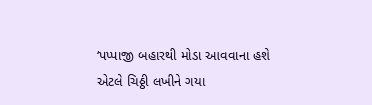‘પપ્પાજી બહારથી મોડા આવવાના હશે એટલે ચિઠ્ઠી લખીને ગયા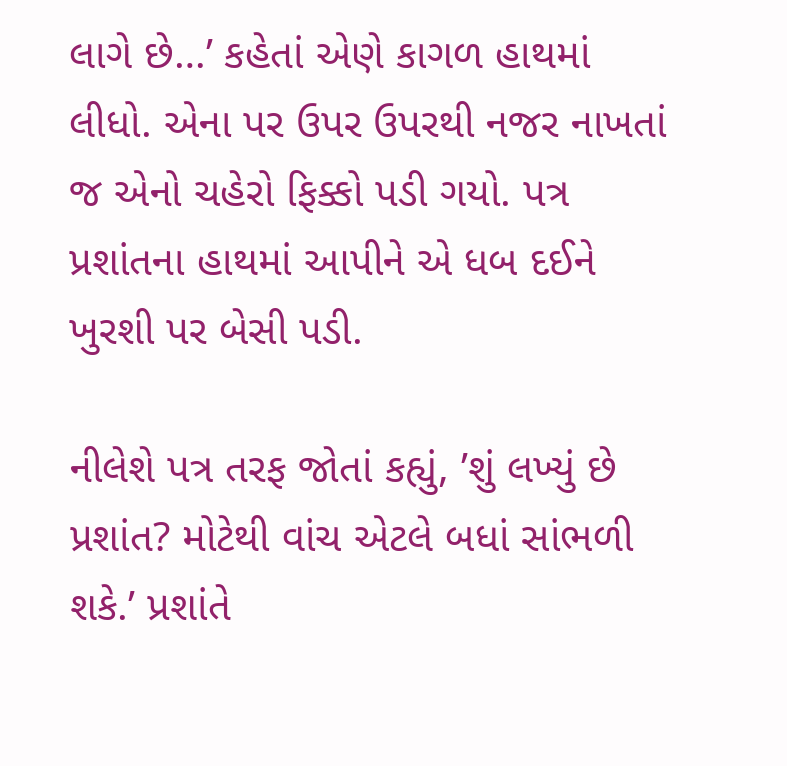લાગે છે…’ કહેતાં એણે કાગળ હાથમાં લીધો. એના પર ઉપર ઉપરથી નજર નાખતાં જ એનો ચહેરો ફિક્કો પડી ગયો. પત્ર પ્રશાંતના હાથમાં આપીને એ ધબ દઈને ખુરશી પર બેસી પડી.

નીલેશે પત્ર તરફ જોતાં કહ્યું, ’શું લખ્યું છે પ્રશાંત? મોટેથી વાંચ એટલે બધાં સાંભળી શકે.’ પ્રશાંતે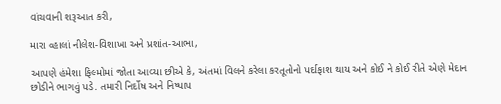વાંચવાની શરૂઆત કરી,

મારા વ્હાલાં નીલેશ-વિશાખા અને પ્રશાંત-આભા,

આપણે હંમેશા ફિલ્મોમાં જોતા આવ્યા છીએ કે, અંતમાં વિલને કરેલા કરતૂતોનો પર્દાફાશ થાય અને કોઈ ને કોઈ રીતે એણે મેદાન છોડીને ભાગવું પડે. તમારી નિર્દોષ અને નિષ્પાપ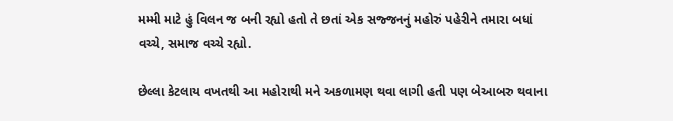મમ્મી માટે હું વિલન જ બની રહ્યો હતો તે છતાં એક સજ્જનનું મહોરું પહેરીને તમારા બધાં વચ્ચે, સમાજ વચ્ચે રહ્યો.

છેલ્લા કેટલાય વખતથી આ મહોરાથી મને અકળામણ થવા લાગી હતી પણ બેઆબરુ થવાના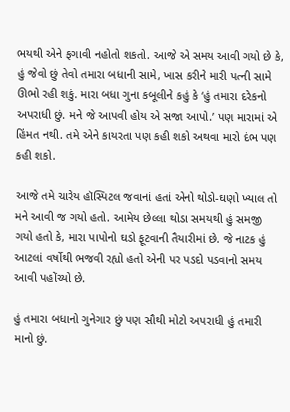ભયથી એને ફગાવી નહોતો શકતો. આજે એ સમય આવી ગયો છે કે, હું જેવો છું તેવો તમારા બધાની સામે, ખાસ કરીને મારી પત્ની સામે ઊભો રહી શકું. મારા બધા ગુના કબૂલીને કહું કે ‘હું તમારા દરેકનો અપરાધી છું. મને જે આપવી હોય એ સજા આપો.’ પણ મારામાં એ હિંમત નથી. તમે એને કાયરતા પણ કહી શકો અથવા મારો દંભ પણ કહી શકો.

આજે તમે ચારેય હૉસ્પિટલ જવાનાં હતાં એનો થોડો-ઘણો ખ્યાલ તો મને આવી જ ગયો હતો. આમેય છેલ્લા થોડા સમયથી હું સમજી ગયો હતો કે, મારા પાપોનો ઘડો ફૂટવાની તૈયારીમાં છે. જે નાટક હું આટલાં વર્ષોથી ભજવી રહ્યો હતો એની પર પડદો પડવાનો સમય આવી પહોંચ્યો છે.

હું તમારા બધાનો ગુનેગાર છું પણ સૌથી મોટો અપરાધી હું તમારી માનો છું.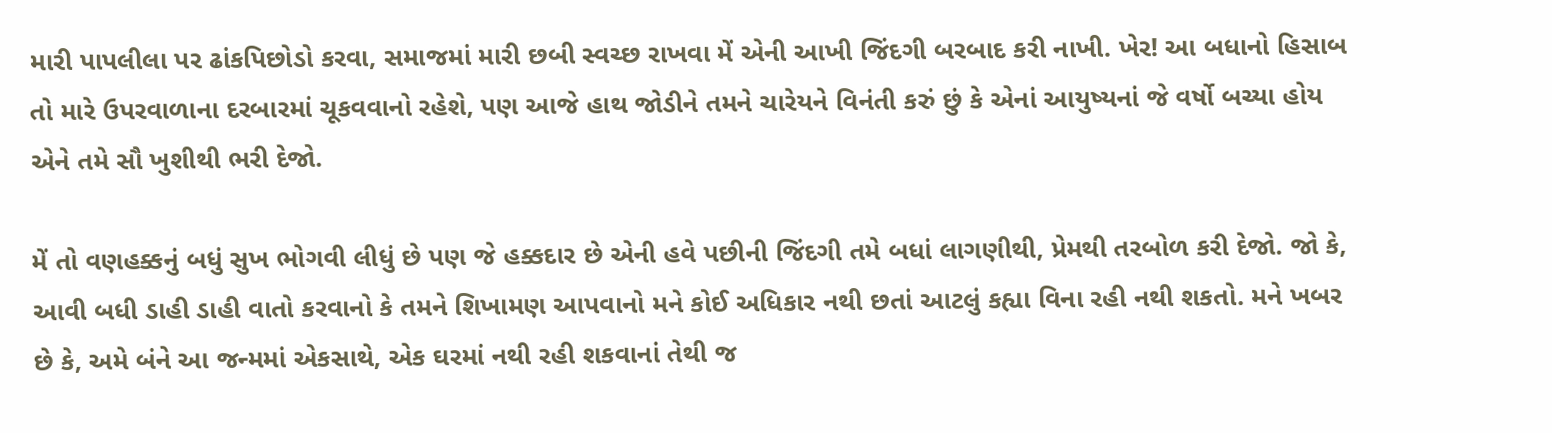મારી પાપલીલા પર ઢાંકપિછોડો કરવા, સમાજમાં મારી છબી સ્વચ્છ રાખવા મેં એની આખી જિંદગી બરબાદ કરી નાખી. ખેર! આ બધાનો હિસાબ તો મારે ઉપરવાળાના દરબારમાં ચૂકવવાનો રહેશે, પણ આજે હાથ જોડીને તમને ચારેયને વિનંતી કરું છું કે એનાં આયુષ્યનાં જે વર્ષો બચ્યા હોય એને તમે સૌ ખુશીથી ભરી દેજો.

મેં તો વણહક્કનું બધું સુખ ભોગવી લીધું છે પણ જે હક્કદાર છે એની હવે પછીની જિંદગી તમે બધાં લાગણીથી, પ્રેમથી તરબોળ કરી દેજો. જો કે, આવી બધી ડાહી ડાહી વાતો કરવાનો કે તમને શિખામણ આપવાનો મને કોઈ અધિકાર નથી છતાં આટલું કહ્યા વિના રહી નથી શકતો. મને ખબર છે કે, અમે બંને આ જન્મમાં એકસાથે, એક ઘરમાં નથી રહી શકવાનાં તેથી જ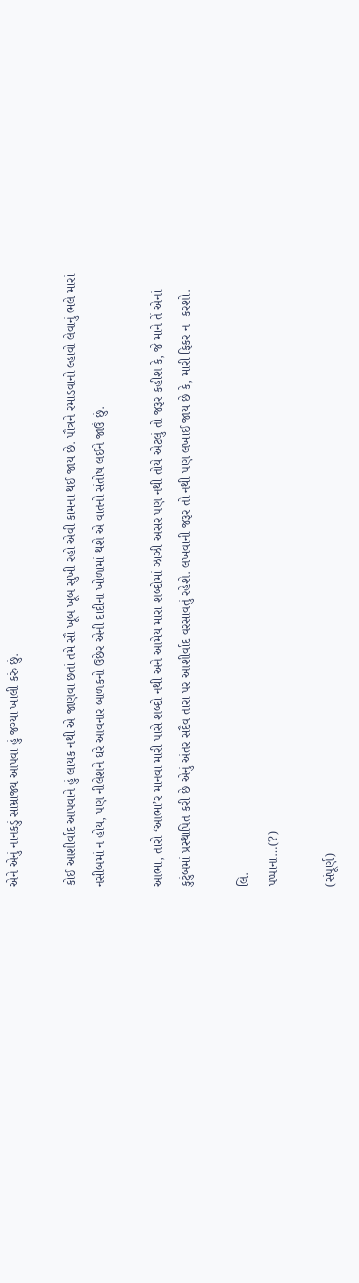એને એનું નાનકડું સામ્રાજ્ય આપવા હું જગ્યા ખાલી કરું છું.

કોઈ આશીર્વાદ આપવાને હું લાયક નથી એ જાણવા છતાં તમે સૌ ખૂબ ખૂબ સુખી રહો એવી કામના થઈ જાય છે. પૌત્રને રમાડવાનો લ્હાવો લેવાનું ભલે મારાં નસીબમાં ન હોય, પણ નીલેશને ઘરે આવનાર બાળકનો ઉછેર એની દાદીના ખોળામાં થશે એ વાતનો સંતોષ લઈને જાઉં છું.

આભા, તારો ‘આભા’ર માનવા મારી પાસે શબ્દો નથી અને આમેય મારા શબ્દોમાં ઝાઝી અસર પણ નથી તોયે એટલું તો જરૂર કહીશ કે, જે માને તેં એનાં કુટુંબમાં પ્રસ્થાપિત કરી છે એનું અંતર સદૈવ તારા પર આશીર્વાદ વરસાવતું રહેશે. લખવાની જરૂર તો નથી પણ લખાઈ જાય છે કે, મારી ફિકર ન  કરશો.

લિ.
પપ્પાના…(?)

(સંપૂર્ણ)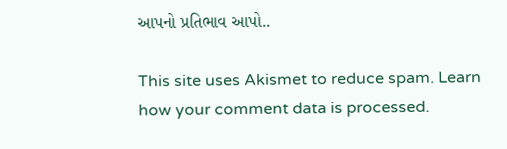આપનો પ્રતિભાવ આપો..

This site uses Akismet to reduce spam. Learn how your comment data is processed.